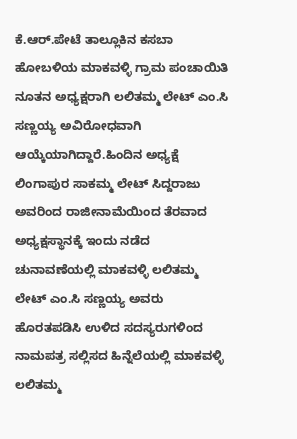ಕೆ.ಆರ್.ಪೇಟೆ ತಾಲ್ಲೂಕಿನ ಕಸಬಾ ಹೋಬಳಿಯ ಮಾಕವಳ್ಳಿ ಗ್ರಾಮ ಪಂಚಾಯಿತಿ ನೂತನ ಅಧ್ಯಕ್ಷರಾಗಿ ಲಲಿತಮ್ಮ ಲೇಟ್ ಎಂ.ಸಿ ಸಣ್ಣಯ್ಯ ಅವಿರೋಧವಾಗಿ ಆಯ್ಕೆಯಾಗಿದ್ದಾರೆ.ಹಿಂದಿನ ಅಧ್ಯಕ್ಷೆ ಲಿಂಗಾಪುರ ಸಾಕಮ್ಮ ಲೇಟ್ ಸಿದ್ದರಾಜು ಅವರಿಂದ ರಾಜೀನಾಮೆಯಿಂದ ತೆರವಾದ ಅಧ್ಯಕ್ಷಸ್ಥಾನಕ್ಕೆ ಇಂದು ನಡೆದ ಚುನಾವಣೆಯಲ್ಲಿ ಮಾಕವಳ್ಳಿ ಲಲಿತಮ್ಮ ಲೇಟ್ ಎಂ.ಸಿ ಸಣ್ಣಯ್ಯ ಅವರು ಹೊರತಪಡಿಸಿ ಉಳಿದ ಸದಸ್ಯರುಗಳಿಂದ ನಾಮಪತ್ರ ಸಲ್ಲಿಸದ ಹಿನ್ನೆಲೆಯಲ್ಲಿ ಮಾಕವಳ್ಳಿ ಲಲಿತಮ್ಮ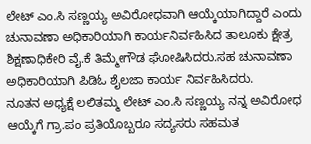ಲೇಟ್ ಎಂ.ಸಿ ಸಣ್ಣಯ್ಯ ಅವಿರೋಧವಾಗಿ ಆಯ್ಕೆಯಾಗಿದ್ದಾರೆ ಎಂದು ಚುನಾವಣಾ ಅಧಿಕಾರಿಯಾಗಿ ಕಾರ್ಯನಿರ್ವಹಿಸಿದ ತಾಲೂಕು ಕ್ಷೇತ್ರ ಶಿಕ್ಷಣಾಧಿಕೇರಿ ವೈ.ಕೆ ತಿಮ್ಮೇಗೌಡ ಘೋಷಿಸಿದರು.ಸಹ ಚುನಾವಣಾ ಅಧಿಕಾರಿಯಾಗಿ ಪಿಡಿಓ ಶೈಲಜಾ ಕಾರ್ಯ ನಿರ್ವಹಿಸಿದರು.
ನೂತನ ಅಧ್ಯಕ್ಷೆ ಲಲಿತಮ್ಮ ಲೇಟ್ ಎಂ.ಸಿ ಸಣ್ಣಯ್ಯ ನನ್ನ ಅವಿರೋಧ ಆಯ್ಕೆಗೆ ಗ್ರಾ.ಪಂ ಪ್ರತಿಯೊಬ್ಬರೂ ಸದ್ಯಸರು ಸಹಮತ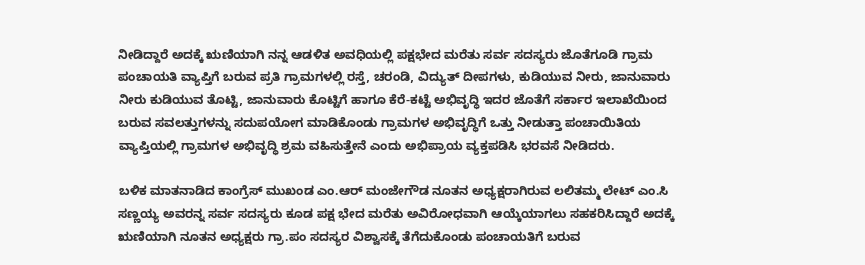ನೀಡಿದ್ದಾರೆ ಅದಕ್ಕೆ ಋಣಿಯಾಗಿ ನನ್ನ ಆಡಳಿತ ಅವಧಿಯಲ್ಲಿ ಪಕ್ಷಭೇದ ಮರೆತು ಸರ್ವ ಸದಸ್ಯರು ಜೊತೆಗೂಡಿ ಗ್ರಾಮ ಪಂಚಾಯತಿ ವ್ಯಾಪ್ತಿಗೆ ಬರುವ ಪ್ರತಿ ಗ್ರಾಮಗಳಲ್ಲಿ ರಸ್ತೆ, ಚರಂಡಿ, ವಿದ್ಯುತ್ ದೀಪಗಳು, ಕುಡಿಯುವ ನೀರು, ಜಾನುವಾರು ನೀರು ಕುಡಿಯುವ ತೊಟ್ಟಿ, ಜಾನುವಾರು ಕೊಟ್ಟಿಗೆ ಹಾಗೂ ಕೆರೆ-ಕಟ್ಟೆ ಅಭಿವೃದ್ಧಿ ಇದರ ಜೊತೆಗೆ ಸರ್ಕಾರ ಇಲಾಖೆಯಿಂದ ಬರುವ ಸವಲತ್ತುಗಳನ್ನು ಸದುಪಯೋಗ ಮಾಡಿಕೊಂಡು ಗ್ರಾಮಗಳ ಅಭಿವೃದ್ಧಿಗೆ ಒತ್ತು ನೀಡುತ್ತಾ ಪಂಚಾಯಿತಿಯ ವ್ಯಾಪ್ತಿಯಲ್ಲಿ ಗ್ರಾಮಗಳ ಅಭಿವೃದ್ಧಿ ಶ್ರಮ ವಹಿಸುತ್ತೇನೆ ಎಂದು ಅಭಿಪ್ರಾಯ ವ್ಯಕ್ತಪಡಿಸಿ ಭರವಸೆ ನೀಡಿದರು.

ಬಳಿಕ ಮಾತನಾಡಿದ ಕಾಂಗ್ರೆಸ್ ಮುಖಂಡ ಎಂ.ಆರ್ ಮಂಜೇಗೌಡ ನೂತನ ಅಧ್ಯಕ್ಷರಾಗಿರುವ ಲಲಿತಮ್ಮ ಲೇಟ್ ಎಂ.ಸಿ ಸಣ್ಣಯ್ಯ ಅವರನ್ನ ಸರ್ವ ಸದಸ್ಯರು ಕೂಡ ಪಕ್ಷ ಭೇದ ಮರೆತು ಅವಿರೋಧವಾಗಿ ಆಯ್ಕೆಯಾಗಲು ಸಹಕರಿಸಿದ್ದಾರೆ ಅದಕ್ಕೆ ಋಣಿಯಾಗಿ ನೂತನ ಅಧ್ಯಕ್ಷರು ಗ್ರಾ.ಪಂ ಸದಸ್ಯರ ವಿಶ್ವಾಸಕ್ಕೆ ತೆಗೆದುಕೊಂಡು ಪಂಚಾಯತಿಗೆ ಬರುವ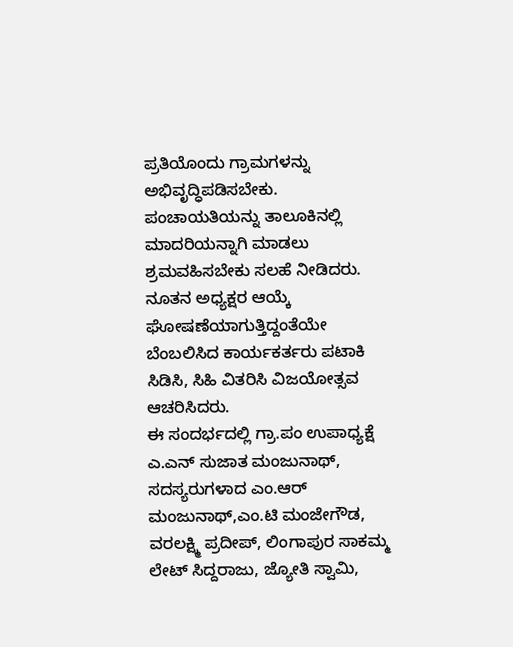ಪ್ರತಿಯೊಂದು ಗ್ರಾಮಗಳನ್ನು ಅಭಿವೃದ್ಧಿಪಡಿಸಬೇಕು. ಪಂಚಾಯತಿಯನ್ನು ತಾಲೂಕಿನಲ್ಲಿ ಮಾದರಿಯನ್ನಾಗಿ ಮಾಡಲು ಶ್ರಮವಹಿಸಬೇಕು ಸಲಹೆ ನೀಡಿದರು.
ನೂತನ ಅಧ್ಯಕ್ಷರ ಆಯ್ಕೆ ಘೋಷಣೆಯಾಗುತ್ತಿದ್ದಂತೆಯೇ ಬೆಂಬಲಿಸಿದ ಕಾರ್ಯಕರ್ತರು ಪಟಾಕಿ ಸಿಡಿಸಿ, ಸಿಹಿ ವಿತರಿಸಿ ವಿಜಯೋತ್ಸವ ಆಚರಿಸಿದರು.
ಈ ಸಂದರ್ಭದಲ್ಲಿ ಗ್ರಾ.ಪಂ ಉಪಾಧ್ಯಕ್ಷೆ ಎ.ಎನ್ ಸುಜಾತ ಮಂಜುನಾಥ್, ಸದಸ್ಯರುಗಳಾದ ಎಂ.ಆರ್ ಮಂಜುನಾಥ್,ಎಂ.ಟಿ ಮಂಜೇಗೌಡ, ವರಲಕ್ಷ್ಮಿ ಪ್ರದೀಪ್, ಲಿಂಗಾಪುರ ಸಾಕಮ್ಮ ಲೇಟ್ ಸಿದ್ದರಾಜು, ಜ್ಯೋತಿ ಸ್ವಾಮಿ,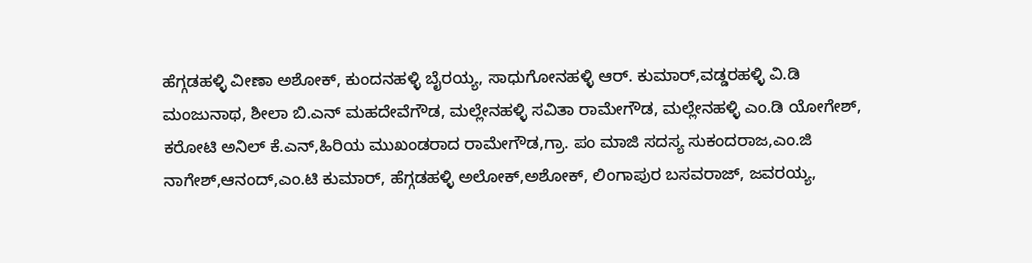ಹೆಗ್ಗಡಹಳ್ಳಿ ವೀಣಾ ಅಶೋಕ್, ಕುಂದನಹಳ್ಳಿ ಬೈರಯ್ಯ, ಸಾಧುಗೋನಹಳ್ಳಿ ಆರ್. ಕುಮಾರ್,ವಡ್ಡರಹಳ್ಳಿ ವಿ.ಡಿ ಮಂಜುನಾಥ, ಶೀಲಾ ಬಿ.ಎನ್ ಮಹದೇವೆಗೌಡ, ಮಲ್ಲೇನಹಳ್ಳಿ ಸವಿತಾ ರಾಮೇಗೌಡ, ಮಲ್ಲೇನಹಳ್ಳಿ ಎಂ.ಡಿ ಯೋಗೇಶ್, ಕರೋಟಿ ಅನಿಲ್ ಕೆ.ಎನ್,ಹಿರಿಯ ಮುಖಂಡರಾದ ರಾಮೇಗೌಡ,ಗ್ರಾ. ಪಂ ಮಾಜಿ ಸದಸ್ಯ ಸುಕಂದರಾಜ,ಎಂ.ಜಿ ನಾಗೇಶ್,ಆನಂದ್,ಎಂ.ಟಿ ಕುಮಾರ್, ಹೆಗ್ಗಡಹಳ್ಳಿ ಅಲೋಕ್,ಅಶೋಕ್, ಲಿಂಗಾಪುರ ಬಸವರಾಜ್, ಜವರಯ್ಯ,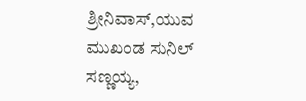ಶ್ರೀನಿವಾಸ್,ಯುವ ಮುಖಂಡ ಸುನಿಲ್ ಸಣ್ಣಯ್ಯ,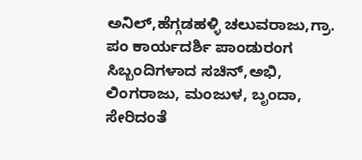ಅನಿಲ್,ಹೆಗ್ಗಡಹಳ್ಳಿ ಚಲುವರಾಜು,ಗ್ರಾ. ಪಂ ಕಾರ್ಯದರ್ಶಿ ಪಾಂಡುರಂಗ ಸಿಬ್ಬಂದಿಗಳಾದ ಸಚಿನ್,ಅಭಿ, ಲಿಂಗರಾಜು, ಮಂಜುಳ, ಬೃಂದಾ, ಸೇರಿದಂತೆ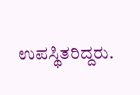ಉಪಸ್ಥಿತರಿದ್ದರು.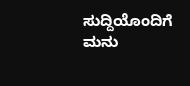ಸುದ್ದಿಯೊಂದಿಗೆ ಮನು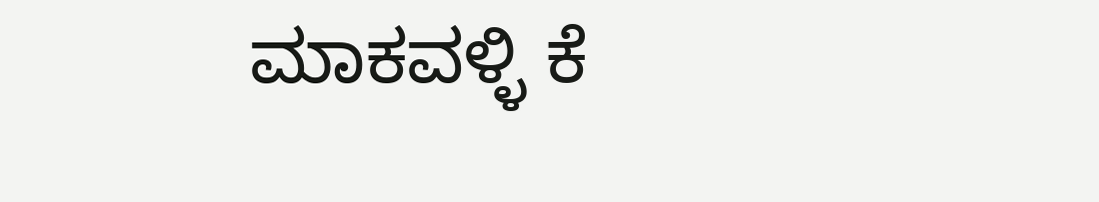ಮಾಕವಳ್ಳಿ ಕೆ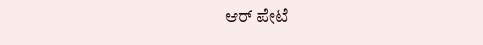ಆರ್ ಪೇಟೆ